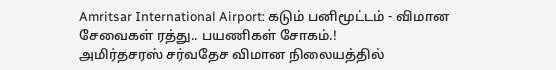Amritsar International Airport: கடும் பனிமூட்டம் - விமான சேவைகள் ரத்து.. பயணிகள் சோகம்.!
அமிர்தசரஸ் சர்வதேச விமான நிலையத்தில்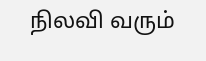நிலவி வரும்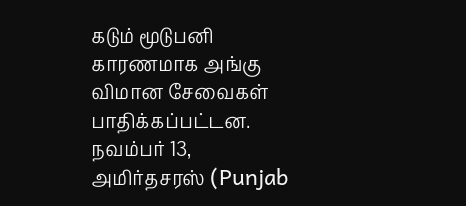கடும் மூடுபனி காரணமாக அங்கு விமான சேவைகள் பாதிக்கப்பட்டன.
நவம்பர் 13, அமிர்தசரஸ் (Punjab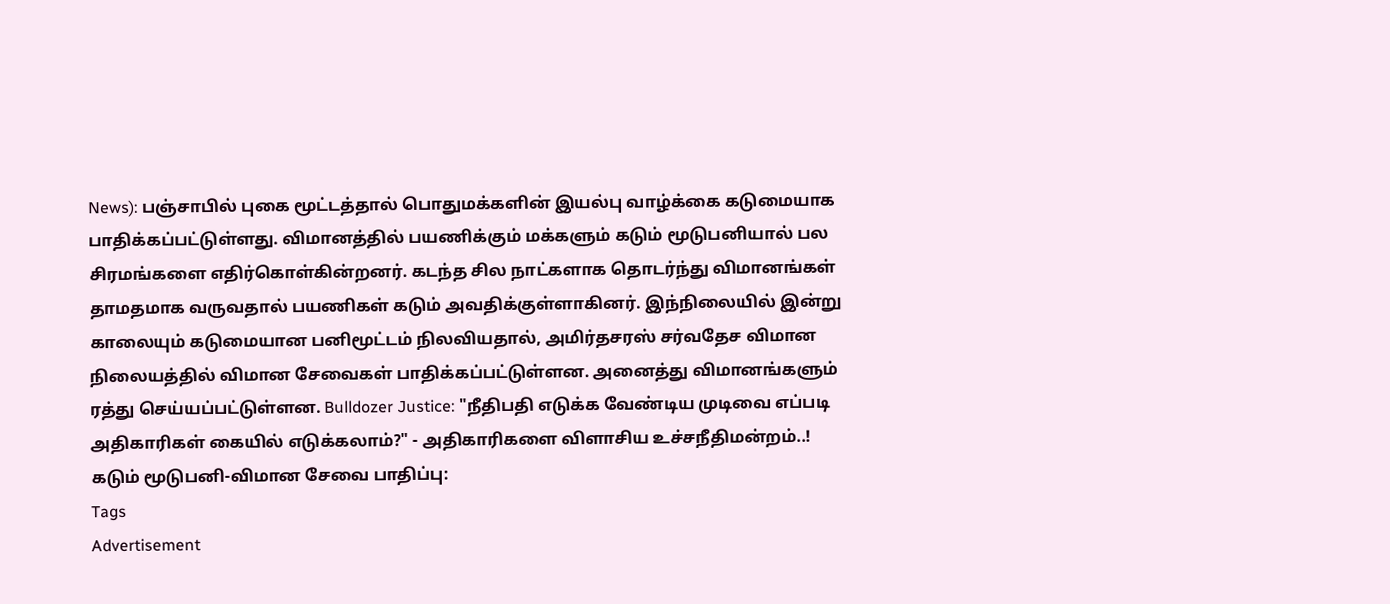News): பஞ்சாபில் புகை மூட்டத்தால் பொதுமக்களின் இயல்பு வாழ்க்கை கடுமையாக பாதிக்கப்பட்டுள்ளது. விமானத்தில் பயணிக்கும் மக்களும் கடும் மூடுபனியால் பல சிரமங்களை எதிர்கொள்கின்றனர். கடந்த சில நாட்களாக தொடர்ந்து விமானங்கள் தாமதமாக வருவதால் பயணிகள் கடும் அவதிக்குள்ளாகினர். இந்நிலையில் இன்று காலையும் கடுமையான பனிமூட்டம் நிலவியதால், அமிர்தசரஸ் சர்வதேச விமான நிலையத்தில் விமான சேவைகள் பாதிக்கப்பட்டுள்ளன. அனைத்து விமானங்களும் ரத்து செய்யப்பட்டுள்ளன. Bulldozer Justice: "நீதிபதி எடுக்க வேண்டிய முடிவை எப்படி அதிகாரிகள் கையில் எடுக்கலாம்?" - அதிகாரிகளை விளாசிய உச்சநீதிமன்றம்..!
கடும் மூடுபனி-விமான சேவை பாதிப்பு:
Tags
Advertisement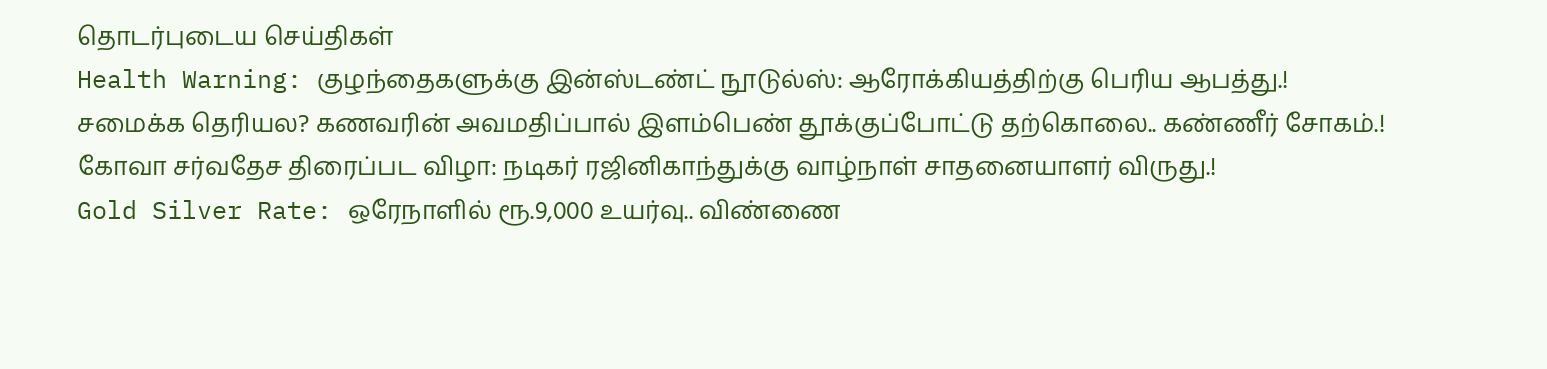தொடர்புடைய செய்திகள்
Health Warning: குழந்தைகளுக்கு இன்ஸ்டண்ட் நூடுல்ஸ்: ஆரோக்கியத்திற்கு பெரிய ஆபத்து.!
சமைக்க தெரியல? கணவரின் அவமதிப்பால் இளம்பெண் தூக்குப்போட்டு தற்கொலை.. கண்ணீர் சோகம்.!
கோவா சர்வதேச திரைப்பட விழா: நடிகர் ரஜினிகாந்துக்கு வாழ்நாள் சாதனையாளர் விருது.!
Gold Silver Rate: ஒரேநாளில் ரூ.9,000 உயர்வு.. விண்ணை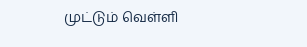முட்டும் வெள்ளி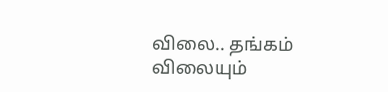விலை.. தங்கம் விலையும்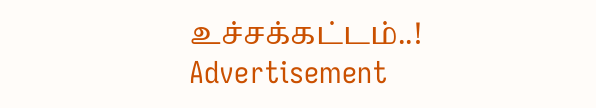உச்சக்கட்டம்..!
Advertisement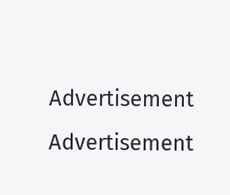Advertisement
Advertisement